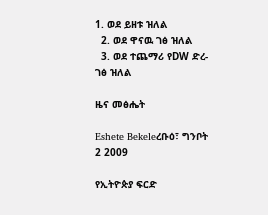1. ወደ ይዘቱ ዝለል
  2. ወደ ዋናዉ ገፅ ዝለል
  3. ወደ ተጨማሪ የDW ድረ-ገፅ ዝለል

ዜና መፅሔት

Eshete Bekeleረቡዕ፣ ግንቦት 2 2009

የኢትዮጵያ ፍርድ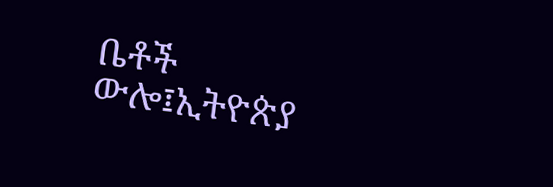ቤቶች ውሎ፤ኢትዮጵያ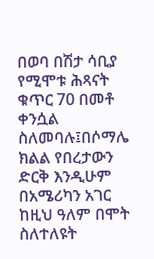በወባ በሽታ ሳቢያ የሚሞቱ ሕጻናት ቁጥር 70 በመቶ ቀንሷል ስለመባሉ፤በሶማሌ ክልል የበረታውን ድርቅ እንዲሁም በአሜሪካን አገር ከዚህ ዓለም በሞት ስለተለዩት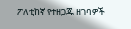ፖለቲከኛ የተዘጋጁ ዘገባዎች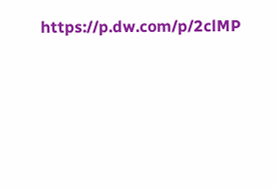https://p.dw.com/p/2clMP